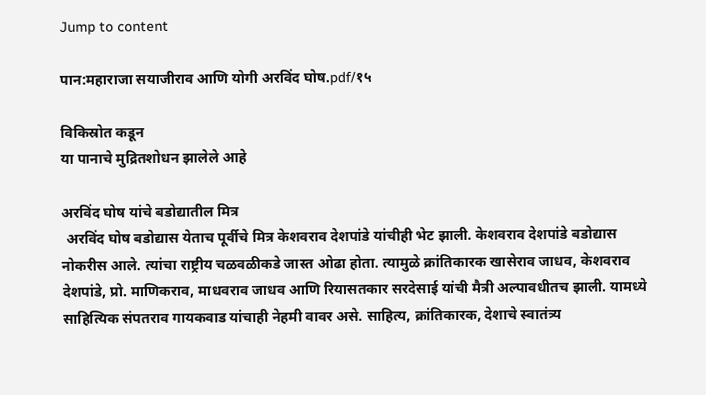Jump to content

पान:महाराजा सयाजीराव आणि योगी अरविंद घोष.pdf/१५

विकिस्रोत कडून
या पानाचे मुद्रितशोधन झालेले आहे

अरविंद घोष यांचे बडोद्यातील मित्र
 अरविंद घोष बडोद्यास येताच पूर्वीचे मित्र केशवराव देशपांडे यांचीही भेट झाली. केशवराव देशपांडे बडोद्यास नोकरीस आले. त्यांचा राष्ट्रीय चळवळीकडे जास्त ओढा होता. त्यामुळे क्रांतिकारक खासेराव जाधव, केशवराव देशपांडे, प्रो. माणिकराव, माधवराव जाधव आणि रियासतकार सरदेसाई यांची मैत्री अल्पावधीतच झाली. यामध्ये साहित्यिक संपतराव गायकवाड यांचाही नेहमी वावर असे. साहित्य, क्रांतिकारक, देशाचे स्वातंत्र्य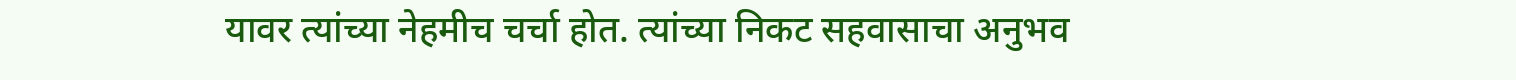यावर त्यांच्या नेहमीच चर्चा होत. त्यांच्या निकट सहवासाचा अनुभव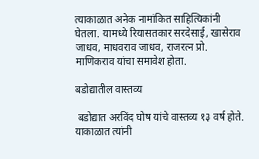त्याकाळात अनेक नामांकित साहित्यिकांनी घेतला. यामध्ये रियासतकार सरदेसाई, खासेराव जाधव, माधवराव जाधव, राजरत्न प्रो. माणिकराव यांचा समावेश होता.

बडोद्यातील वास्तव्य

 बडोद्यात अरविंद घोष यांचे वास्तव्य १३ वर्ष होते. याकाळात त्यांनी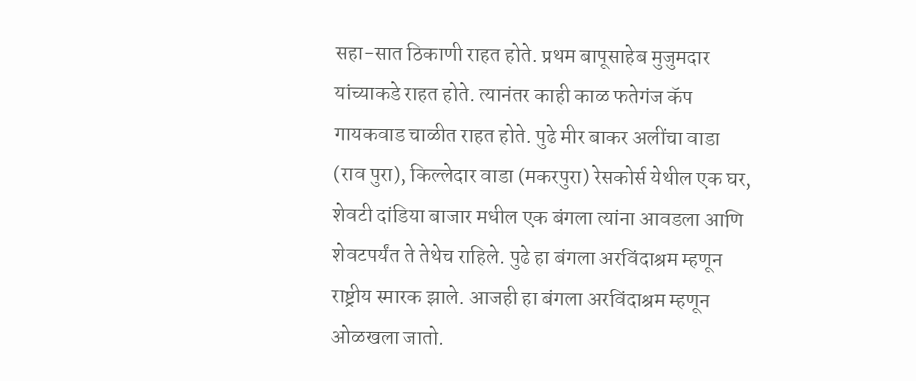सहा-सात ठिकाणी राहत होते. प्रथम बापूसाहेब मुजुमदार यांच्याकडे राहत होते. त्यानंतर काही काळ फतेगंज कॅप गायकवाड चाळीत राहत होते. पुढे मीर बाकर अलींचा वाडा (राव पुरा), किल्लेदार वाडा (मकरपुरा) रेसकोर्स येथील एक घर, शेवटी दांडिया बाजार मधील एक बंगला त्यांना आवडला आणि शेवटपर्यंत ते तेथेच राहिले. पुढे हा बंगला अरविंदाश्रम म्हणून राष्ट्रीय स्मारक झाले. आजही हा बंगला अरविंदाश्रम म्हणून ओळखला जातो.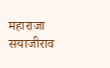महाराजा सयाजीराव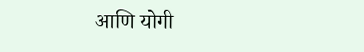आणि योगी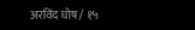अरविंद घोष / १५